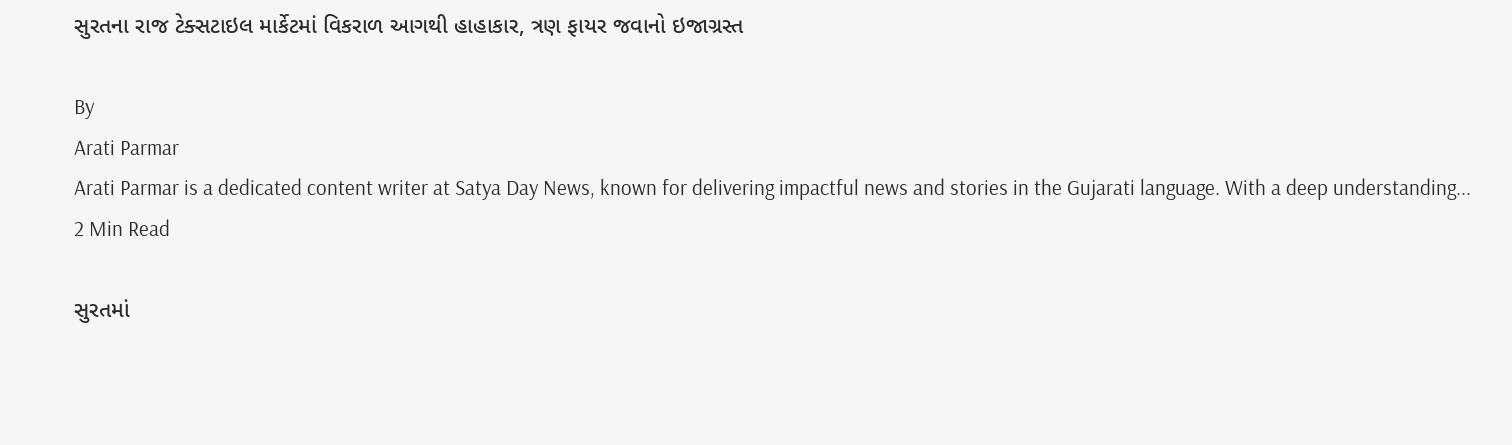સુરતના રાજ ટેક્સટાઇલ માર્કેટમાં વિકરાળ આગથી હાહાકાર, ત્રણ ફાયર જવાનો ઇજાગ્રસ્ત

By
Arati Parmar
Arati Parmar is a dedicated content writer at Satya Day News, known for delivering impactful news and stories in the Gujarati language. With a deep understanding...
2 Min Read

સુરતમાં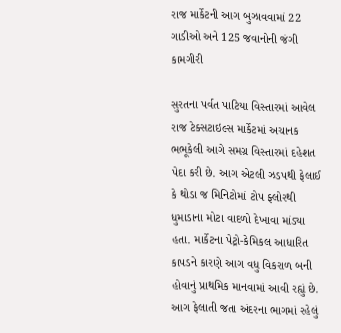રાજ માર્કેટની આગ બુઝાવવામાં 22 ગાડીઓ અને 125 જવાનોની જંગી કામગીરી

સુરતના પર્વત પાટિયા વિસ્તારમાં આવેલ રાજ ટેક્સટાઇલ્સ માર્કેટમાં અચાનક ભભૂકેલી આગે સમગ્ર વિસ્તારમાં દહેશત પેદા કરી છે. આગ એટલી ઝડપથી ફેલાઈ કે થોડા જ મિનિટોમાં ટોપ ફ્લોરથી ધુમાડાના મોટા વાદળો દેખાવા માંડ્યા હતા. માર્કેટના પેટ્રો-કેમિકલ આધારિત કાપડને કારણે આગ વધુ વિકરાળ બની હોવાનું પ્રાથમિક માનવામાં આવી રહ્યું છે. આગ ફેલાતી જતા અંદરના ભાગમાં રહેલું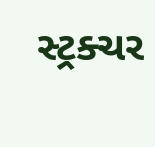સ્ટ્રક્ચર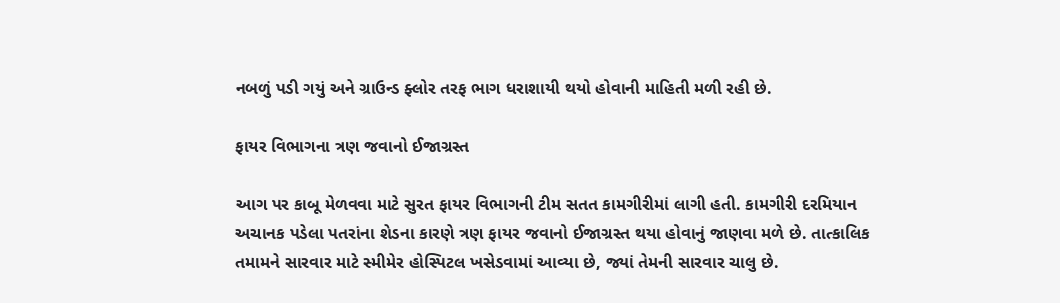નબળું પડી ગયું અને ગ્રાઉન્ડ ફ્લોર તરફ ભાગ ધરાશાયી થયો હોવાની માહિતી મળી રહી છે.

ફાયર વિભાગના ત્રણ જવાનો ઈજાગ્રસ્ત

આગ પર કાબૂ મેળવવા માટે સુરત ફાયર વિભાગની ટીમ સતત કામગીરીમાં લાગી હતી. કામગીરી દરમિયાન અચાનક પડેલા પતરાંના શેડના કારણે ત્રણ ફાયર જવાનો ઈજાગ્રસ્ત થયા હોવાનું જાણવા મળે છે. તાત્કાલિક તમામને સારવાર માટે સ્મીમેર હોસ્પિટલ ખસેડવામાં આવ્યા છે, જ્યાં તેમની સારવાર ચાલુ છે.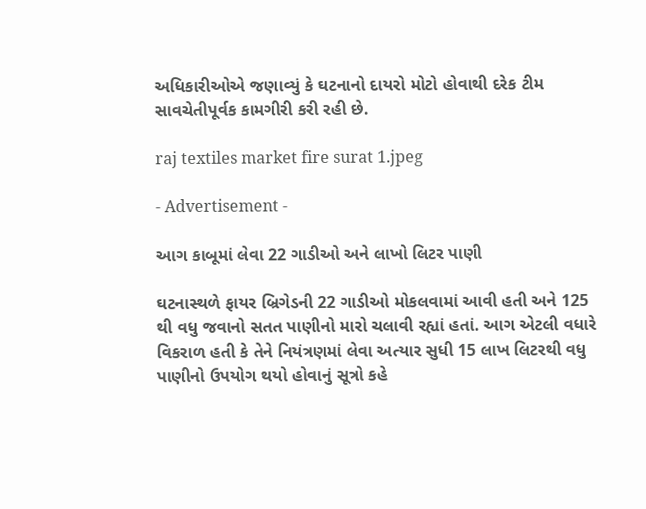અધિકારીઓએ જણાવ્યું કે ઘટનાનો દાયરો મોટો હોવાથી દરેક ટીમ સાવચેતીપૂર્વક કામગીરી કરી રહી છે.

raj textiles market fire surat 1.jpeg

- Advertisement -

આગ કાબૂમાં લેવા 22 ગાડીઓ અને લાખો લિટર પાણી

ઘટનાસ્થળે ફાયર બ્રિગેડની 22 ગાડીઓ મોકલવામાં આવી હતી અને 125 થી વધુ જવાનો સતત પાણીનો મારો ચલાવી રહ્યાં હતાં. આગ એટલી વધારે વિકરાળ હતી કે તેને નિયંત્રણમાં લેવા અત્યાર સુધી 15 લાખ લિટરથી વધુ પાણીનો ઉપયોગ થયો હોવાનું સૂત્રો કહે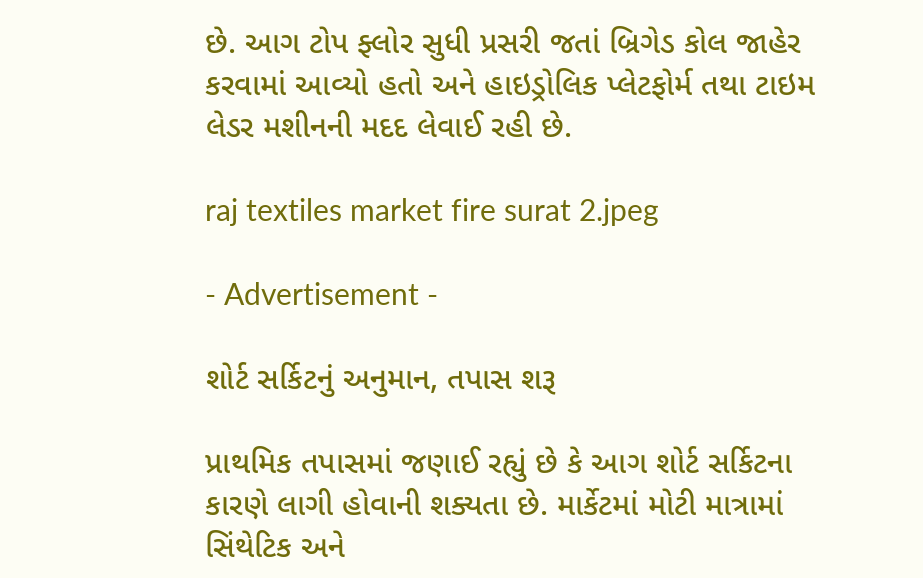છે. આગ ટોપ ફ્લોર સુધી પ્રસરી જતાં બ્રિગેડ કોલ જાહેર કરવામાં આવ્યો હતો અને હાઇડ્રોલિક પ્લેટફોર્મ તથા ટાઇમ લેડર મશીનની મદદ લેવાઈ રહી છે.

raj textiles market fire surat 2.jpeg

- Advertisement -

શોર્ટ સર્કિટનું અનુમાન, તપાસ શરૂ

પ્રાથમિક તપાસમાં જણાઈ રહ્યું છે કે આગ શોર્ટ સર્કિટના કારણે લાગી હોવાની શક્યતા છે. માર્કેટમાં મોટી માત્રામાં સિંથેટિક અને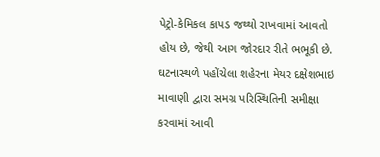પેટ્રો-કેમિકલ કાપડ જથ્થો રાખવામાં આવતો હોય છે, જેથી આગ જોરદાર રીતે ભભૂકી છે. ઘટનાસ્થળે પહોંચેલા શહેરના મેયર દક્ષેશભાઇ માવાણી દ્વારા સમગ્ર પરિસ્થિતિની સમીક્ષા કરવામાં આવી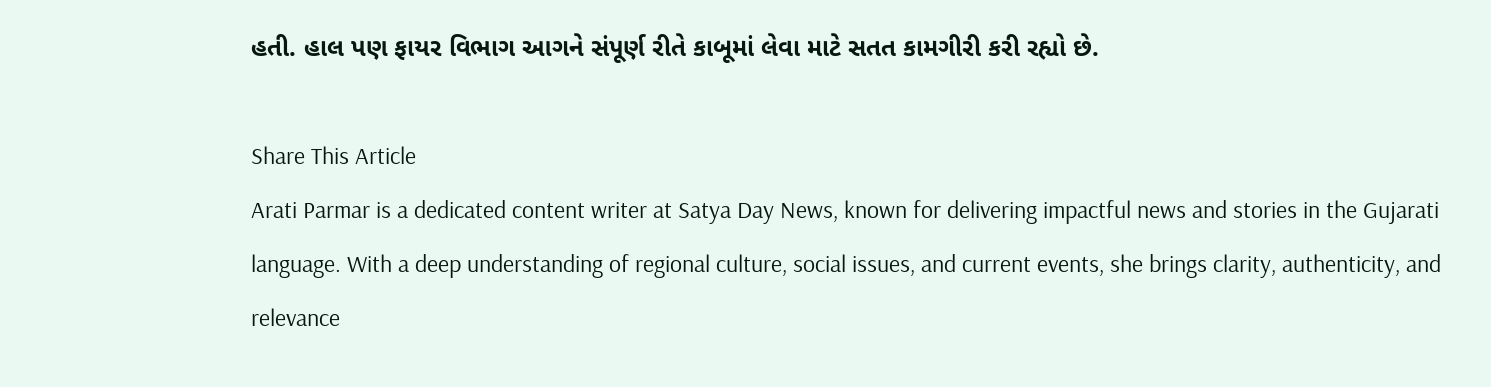હતી. હાલ પણ ફાયર વિભાગ આગને સંપૂર્ણ રીતે કાબૂમાં લેવા માટે સતત કામગીરી કરી રહ્યો છે.

Share This Article
Arati Parmar is a dedicated content writer at Satya Day News, known for delivering impactful news and stories in the Gujarati language. With a deep understanding of regional culture, social issues, and current events, she brings clarity, authenticity, and relevance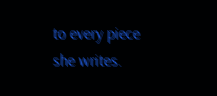to every piece she writes.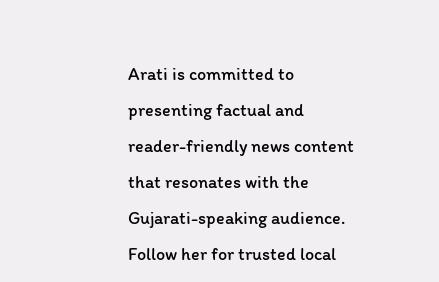Arati is committed to presenting factual and reader-friendly news content that resonates with the Gujarati-speaking audience. Follow her for trusted local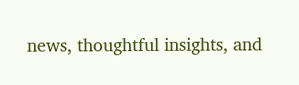news, thoughtful insights, and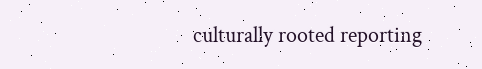culturally rooted reporting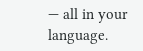— all in your language.